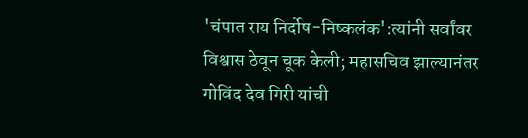'चंपात राय निर्दोष-निष्कलंक':त्यांनी सर्वांवर विश्वास ठेवून चूक केली; महासचिव झाल्यानंतर गोविंद देव गिरी यांची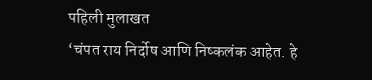पहिली मुलाखत
‘चंपत राय निर्दोष आणि निष्कलंक आहेत. हे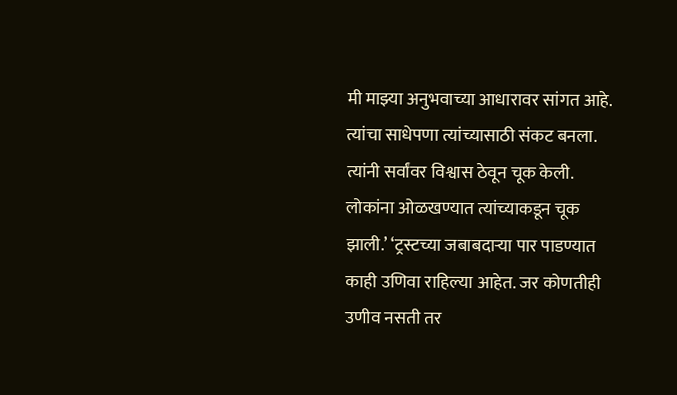मी माझ्या अनुभवाच्या आधारावर सांगत आहे. त्यांचा साधेपणा त्यांच्यासाठी संकट बनला. त्यांनी सर्वांवर विश्वास ठेवून चूक केली. लोकांना ओळखण्यात त्यांच्याकडून चूक झाली.’ ‘ट्रस्टच्या जबाबदाऱ्या पार पाडण्यात काही उणिवा राहिल्या आहेत. जर कोणतीही उणीव नसती तर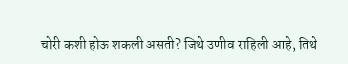चोरी कशी होऊ शकली असती? जिथे उणीव राहिली आहे, तिथे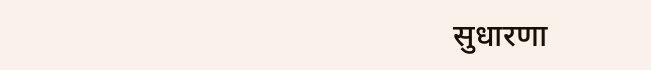सुधारणा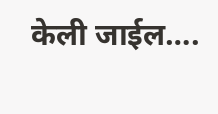केली जाईल….